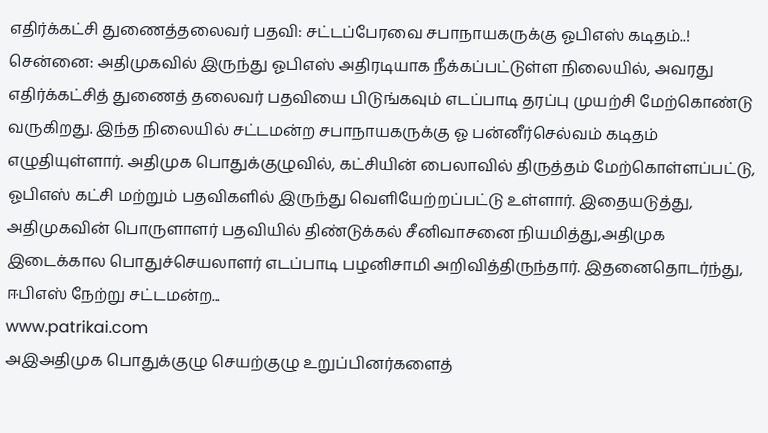எதிர்க்கட்சி துணைத்தலைவர் பதவி: சட்டப்பேரவை சபாநாயகருக்கு ஓபிஎஸ் கடிதம்..!
சென்னை: அதிமுகவில் இருந்து ஓபிஎஸ் அதிரடியாக நீக்கப்பட்டுள்ள நிலையில், அவரது எதிர்க்கட்சித் துணைத் தலைவர் பதவியை பிடுங்கவும் எடப்பாடி தரப்பு முயற்சி மேற்கொண்டு வருகிறது. இந்த நிலையில் சட்டமன்ற சபாநாயகருக்கு ஓ பன்னீர்செல்வம் கடிதம் எழுதியுள்ளார். அதிமுக பொதுக்குழுவில், கட்சியின் பைலாவில் திருத்தம் மேற்கொள்ளப்பட்டு, ஓபிஎஸ் கட்சி மற்றும் பதவிகளில் இருந்து வெளியேற்றப்பட்டு உள்ளார். இதையடுத்து, அதிமுகவின் பொருளாளர் பதவியில் திண்டுக்கல் சீனிவாசனை நியமித்து,அதிமுக இடைக்கால பொதுச்செயலாளர் எடப்பாடி பழனிசாமி அறிவித்திருந்தார். இதனைதொடர்ந்து, ஈபிஎஸ் நேற்று சட்டமன்ற...
www.patrikai.com
அஇஅதிமுக பொதுக்குழு செயற்குழு உறுப்பினர்களைத்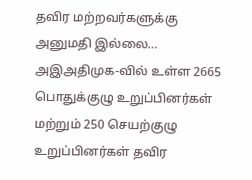தவிர மற்றவர்களுக்கு அனுமதி இல்லை…
அஇஅதிமுக-வில் உள்ள 2665 பொதுக்குழு உறுப்பினர்கள் மற்றும் 250 செயற்குழு உறுப்பினர்கள் தவிர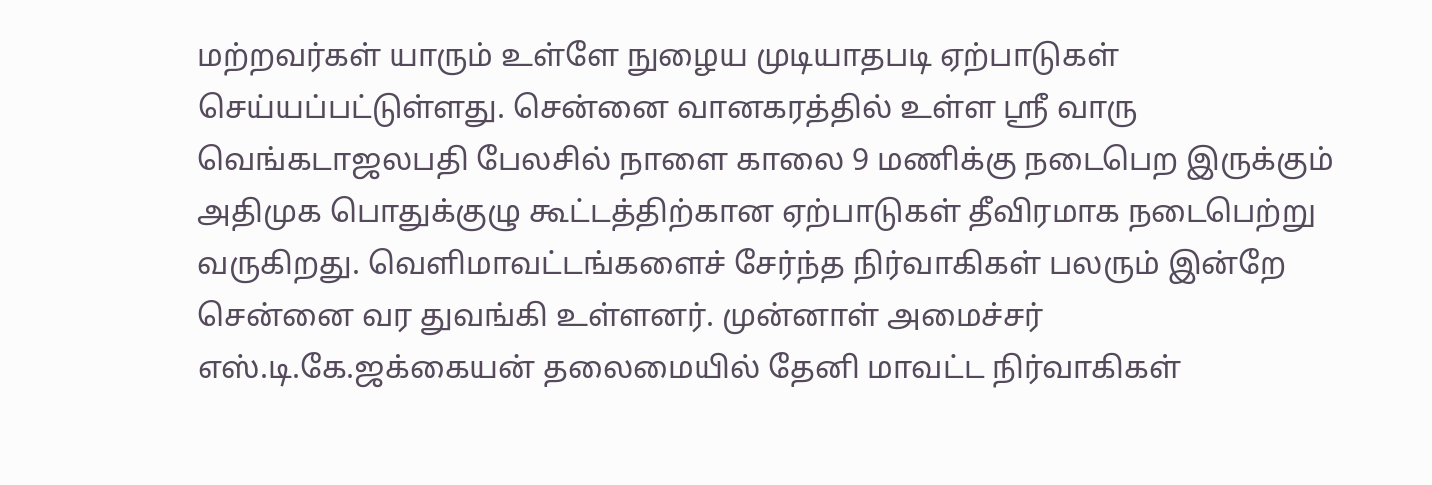மற்றவர்கள் யாரும் உள்ளே நுழைய முடியாதபடி ஏற்பாடுகள் செய்யப்பட்டுள்ளது. சென்னை வானகரத்தில் உள்ள ஸ்ரீ வாரு வெங்கடாஜலபதி பேலசில் நாளை காலை 9 மணிக்கு நடைபெற இருக்கும் அதிமுக பொதுக்குழு கூட்டத்திற்கான ஏற்பாடுகள் தீவிரமாக நடைபெற்று வருகிறது. வெளிமாவட்டங்களைச் சேர்ந்த நிர்வாகிகள் பலரும் இன்றே சென்னை வர துவங்கி உள்ளனர். முன்னாள் அமைச்சர் எஸ்.டி.கே.ஜக்கையன் தலைமையில் தேனி மாவட்ட நிர்வாகிகள்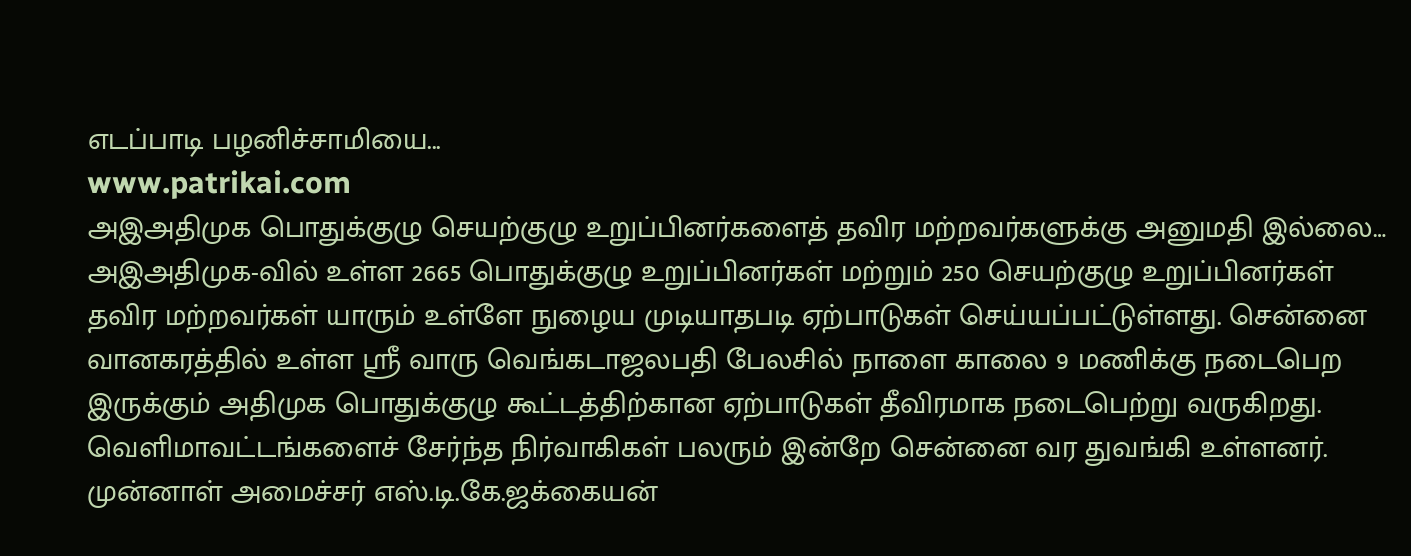எடப்பாடி பழனிச்சாமியை...
www.patrikai.com
அஇஅதிமுக பொதுக்குழு செயற்குழு உறுப்பினர்களைத் தவிர மற்றவர்களுக்கு அனுமதி இல்லை…
அஇஅதிமுக-வில் உள்ள 2665 பொதுக்குழு உறுப்பினர்கள் மற்றும் 250 செயற்குழு உறுப்பினர்கள் தவிர மற்றவர்கள் யாரும் உள்ளே நுழைய முடியாதபடி ஏற்பாடுகள் செய்யப்பட்டுள்ளது. சென்னை வானகரத்தில் உள்ள ஸ்ரீ வாரு வெங்கடாஜலபதி பேலசில் நாளை காலை 9 மணிக்கு நடைபெற இருக்கும் அதிமுக பொதுக்குழு கூட்டத்திற்கான ஏற்பாடுகள் தீவிரமாக நடைபெற்று வருகிறது. வெளிமாவட்டங்களைச் சேர்ந்த நிர்வாகிகள் பலரும் இன்றே சென்னை வர துவங்கி உள்ளனர். முன்னாள் அமைச்சர் எஸ்.டி.கே.ஜக்கையன்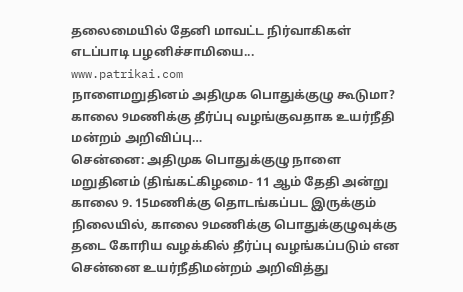தலைமையில் தேனி மாவட்ட நிர்வாகிகள் எடப்பாடி பழனிச்சாமியை...
www.patrikai.com
நாளைமறுதினம் அதிமுக பொதுக்குழு கூடுமா? காலை 9மணிக்கு தீர்ப்பு வழங்குவதாக உயர்நீதி மன்றம் அறிவிப்பு…
சென்னை: அதிமுக பொதுக்குழு நாளை மறுதினம் (திங்கட்கிழமை- 11 ஆம் தேதி அன்று காலை 9. 15மணிக்கு தொடங்கப்பட இருக்கும் நிலையில், காலை 9மணிக்கு பொதுக்குழுவுக்கு தடை கோரிய வழக்கில் தீர்ப்பு வழங்கப்படும் என சென்னை உயர்நீதிமன்றம் அறிவித்து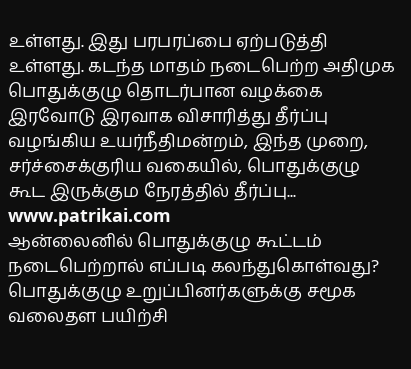உள்ளது. இது பரபரப்பை ஏற்படுத்தி உள்ளது. கடந்த மாதம் நடைபெற்ற அதிமுக பொதுக்குழு தொடர்பான வழக்கை இரவோடு இரவாக விசாரித்து தீர்ப்பு வழங்கிய உயர்நீதிமன்றம், இந்த முறை, சர்ச்சைக்குரிய வகையில், பொதுக்குழு கூட இருக்கும நேரத்தில் தீர்ப்பு...
www.patrikai.com
ஆன்லைனில் பொதுக்குழு கூட்டம் நடைபெற்றால் எப்படி கலந்துகொள்வது? பொதுக்குழு உறுப்பினர்களுக்கு சமூக வலைதள பயிற்சி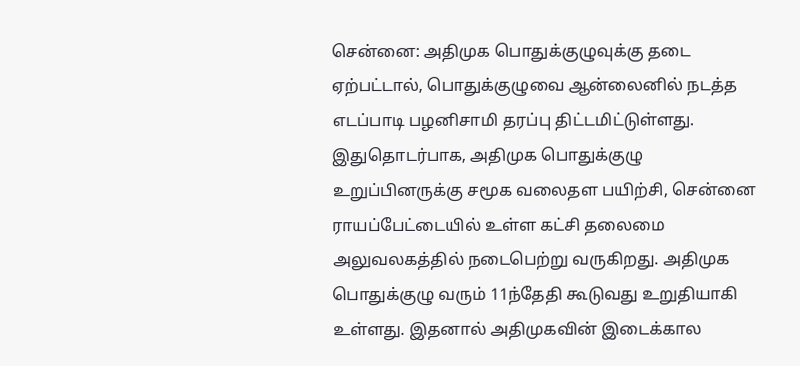சென்னை: அதிமுக பொதுக்குழுவுக்கு தடை ஏற்பட்டால், பொதுக்குழுவை ஆன்லைனில் நடத்த எடப்பாடி பழனிசாமி தரப்பு திட்டமிட்டுள்ளது. இதுதொடர்பாக, அதிமுக பொதுக்குழு உறுப்பினருக்கு சமூக வலைதள பயிற்சி, சென்னை ராயப்பேட்டையில் உள்ள கட்சி தலைமை அலுவலகத்தில் நடைபெற்று வருகிறது. அதிமுக பொதுக்குழு வரும் 11ந்தேதி கூடுவது உறுதியாகி உள்ளது. இதனால் அதிமுகவின் இடைக்கால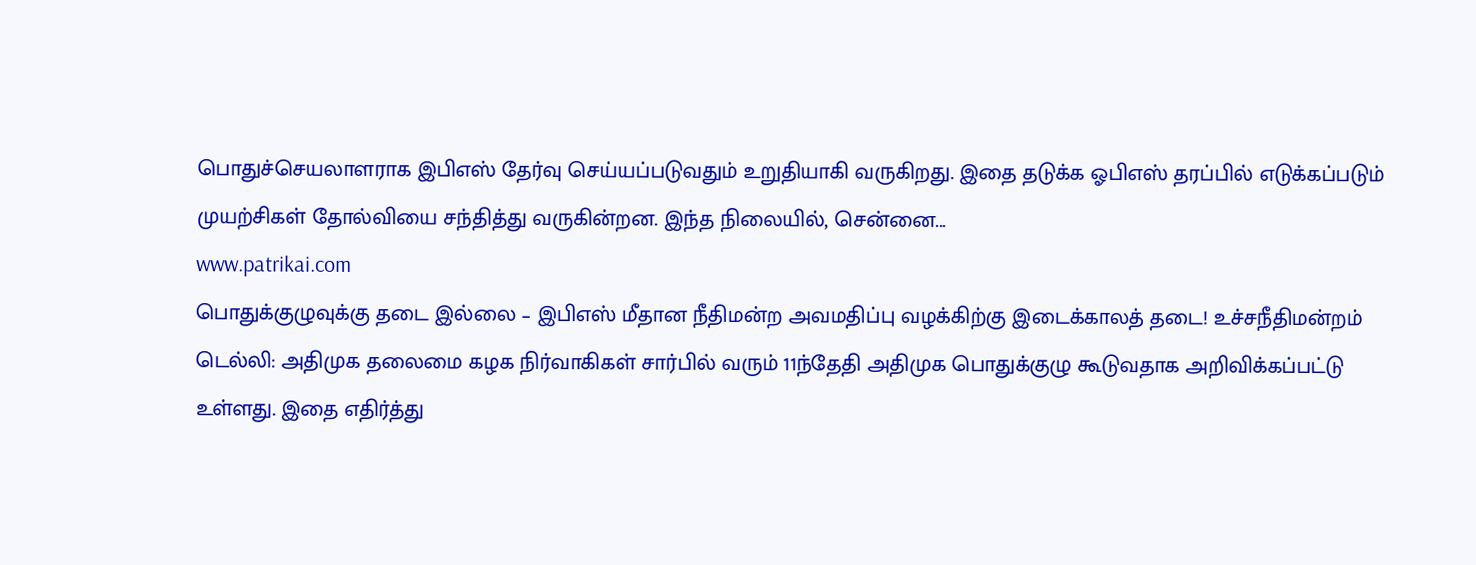பொதுச்செயலாளராக இபிஎஸ் தேர்வு செய்யப்படுவதும் உறுதியாகி வருகிறது. இதை தடுக்க ஓபிஎஸ் தரப்பில் எடுக்கப்படும் முயற்சிகள் தோல்வியை சந்தித்து வருகின்றன. இந்த நிலையில், சென்னை...
www.patrikai.com
பொதுக்குழுவுக்கு தடை இல்லை – இபிஎஸ் மீதான நீதிமன்ற அவமதிப்பு வழக்கிற்கு இடைக்காலத் தடை! உச்சநீதிமன்றம்
டெல்லி: அதிமுக தலைமை கழக நிர்வாகிகள் சார்பில் வரும் 11ந்தேதி அதிமுக பொதுக்குழு கூடுவதாக அறிவிக்கப்பட்டு உள்ளது. இதை எதிர்த்து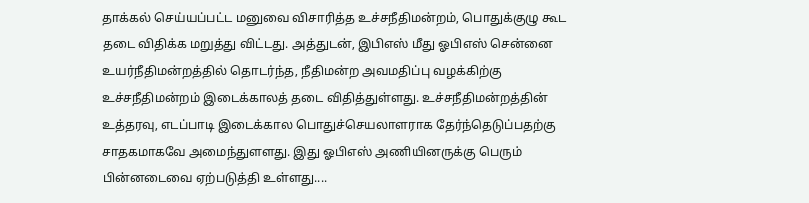தாக்கல் செய்யப்பட்ட மனுவை விசாரித்த உச்சநீதிமன்றம், பொதுக்குழு கூட தடை விதிக்க மறுத்து விட்டது. அத்துடன், இபிஎஸ் மீது ஓபிஎஸ் சென்னை உயர்நீதிமன்றத்தில் தொடர்ந்த, நீதிமன்ற அவமதிப்பு வழக்கிற்கு உச்சநீதிமன்றம் இடைக்காலத் தடை விதித்துள்ளது. உச்சநீதிமன்றத்தின் உத்தரவு, எடப்பாடி இடைக்கால பொதுச்செயலாளராக தேர்ந்தெடுப்பதற்கு சாதகமாகவே அமைந்துளளது. இது ஓபிஎஸ் அணியினருக்கு பெரும் பின்னடைவை ஏற்படுத்தி உள்ளது....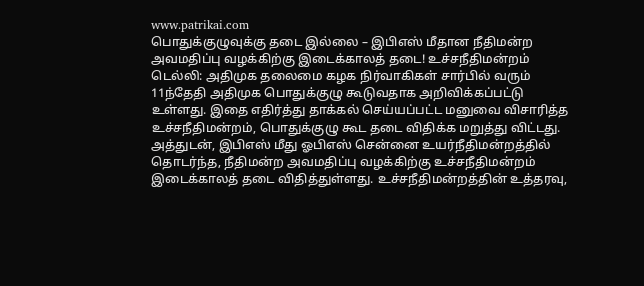www.patrikai.com
பொதுக்குழுவுக்கு தடை இல்லை – இபிஎஸ் மீதான நீதிமன்ற அவமதிப்பு வழக்கிற்கு இடைக்காலத் தடை! உச்சநீதிமன்றம்
டெல்லி: அதிமுக தலைமை கழக நிர்வாகிகள் சார்பில் வரும் 11ந்தேதி அதிமுக பொதுக்குழு கூடுவதாக அறிவிக்கப்பட்டு உள்ளது. இதை எதிர்த்து தாக்கல் செய்யப்பட்ட மனுவை விசாரித்த உச்சநீதிமன்றம், பொதுக்குழு கூட தடை விதிக்க மறுத்து விட்டது. அத்துடன், இபிஎஸ் மீது ஓபிஎஸ் சென்னை உயர்நீதிமன்றத்தில் தொடர்ந்த, நீதிமன்ற அவமதிப்பு வழக்கிற்கு உச்சநீதிமன்றம் இடைக்காலத் தடை விதித்துள்ளது. உச்சநீதிமன்றத்தின் உத்தரவு,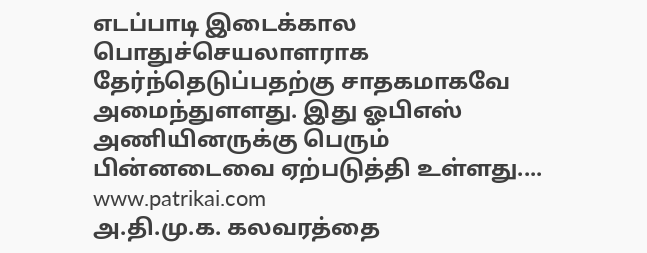எடப்பாடி இடைக்கால பொதுச்செயலாளராக தேர்ந்தெடுப்பதற்கு சாதகமாகவே அமைந்துளளது. இது ஓபிஎஸ் அணியினருக்கு பெரும் பின்னடைவை ஏற்படுத்தி உள்ளது....
www.patrikai.com
அ.தி.மு.க. கலவரத்தை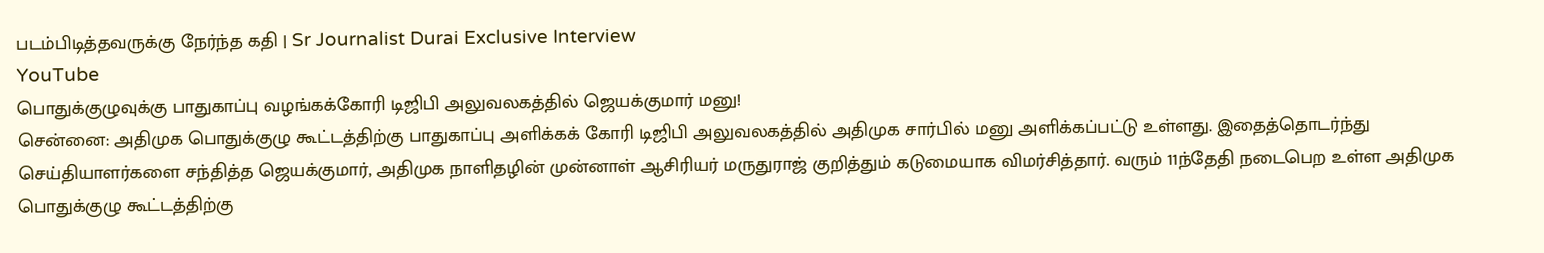படம்பிடித்தவருக்கு நேர்ந்த கதி | Sr Journalist Durai Exclusive Interview
YouTube
பொதுக்குழுவுக்கு பாதுகாப்பு வழங்கக்கோரி டிஜிபி அலுவலகத்தில் ஜெயக்குமார் மனு!
சென்னை: அதிமுக பொதுக்குழு கூட்டத்திற்கு பாதுகாப்பு அளிக்கக் கோரி டிஜிபி அலுவலகத்தில் அதிமுக சார்பில் மனு அளிக்கப்பட்டு உள்ளது. இதைத்தொடர்ந்து செய்தியாளர்களை சந்தித்த ஜெயக்குமார், அதிமுக நாளிதழின் முன்னாள் ஆசிரியர் மருதுராஜ் குறித்தும் கடுமையாக விமர்சித்தார். வரும் 11ந்தேதி நடைபெற உள்ள அதிமுக பொதுக்குழு கூட்டத்திற்கு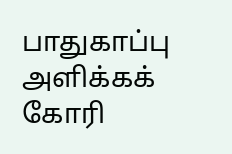பாதுகாப்பு அளிக்கக் கோரி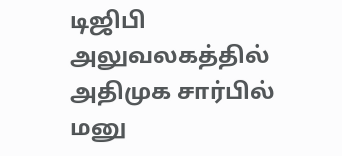டிஜிபி அலுவலகத்தில் அதிமுக சார்பில் மனு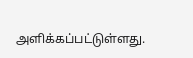அளிக்கப்பட்டுள்ளது.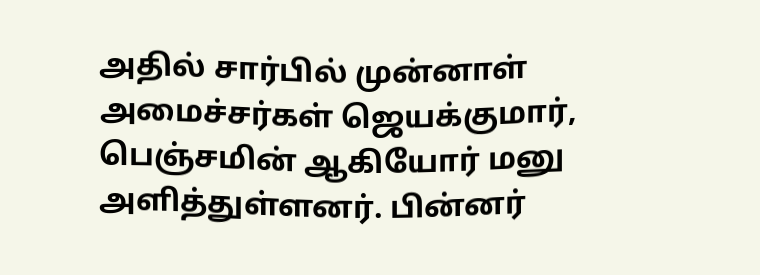அதில் சார்பில் முன்னாள் அமைச்சர்கள் ஜெயக்குமார், பெஞ்சமின் ஆகியோர் மனு அளித்துள்ளனர். பின்னர்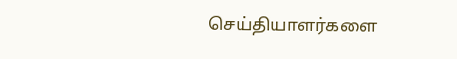செய்தியாளர்களை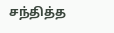சந்தித்த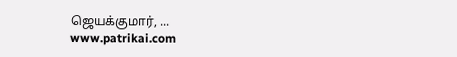ஜெயக்குமார், ...
www.patrikai.com